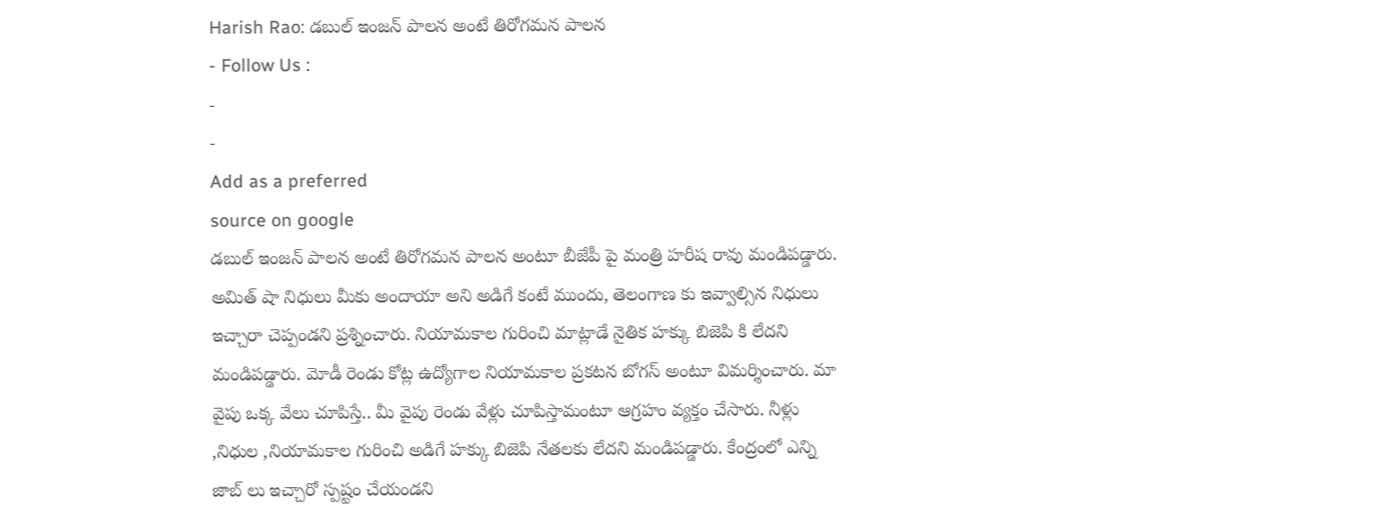Harish Rao: డబుల్ ఇంజన్ పాలన అంటే తిరోగమన పాలన
- Follow Us :
-
-
Add as a preferred
source on google
డబుల్ ఇంజన్ పాలన అంటే తిరోగమన పాలన అంటూ బీజేపీ పై మంత్రి హరీష రావు మండిపడ్డారు. అమిత్ షా నిధులు మీకు అందాయా అని అడిగే కంటే ముందు, తెలంగాణ కు ఇవ్వాల్సిన నిధులు ఇచ్చారా చెప్పండని ప్రశ్నించారు. నియామకాల గురించి మాట్లాడే నైతిక హక్కు బిజెపి కి లేదని మండిపడ్డారు. మోడీ రెండు కోట్ల ఉద్యోగాల నియామకాల ప్రకటన బోగస్ అంటూ విమర్శించారు. మా వైపు ఒక్క వేలు చూపిస్తే.. మీ వైపు రెండు వేళ్లు చూపిస్తామంటూ ఆగ్రహం వ్యక్తం చేసారు. నీళ్లు ,నిధుల ,నియామకాల గురించి అడిగే హక్కు బిజెపి నేతలకు లేదని మండిపడ్డారు. కేంద్రంలో ఎన్ని జాబ్ లు ఇచ్చారో స్పష్టం చేయండని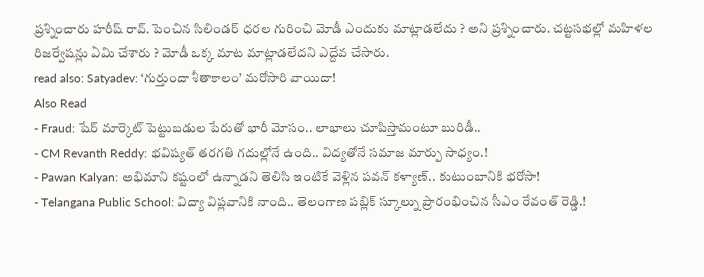ప్రశ్నించారు హరీష్ రావ్. పెంచిన సిలిండర్ ధరల గురించి మోడీ ఎందుకు మాట్లాడలేదు ? అని ప్రశ్నించారు. చట్టసభల్లో మహిళల రిజర్వేషన్లు ఏమి చేశారు ? మోడీ ఒక్క మాట మాట్లాడలేదని ఎద్దేవ చేసారు.
read also: Satyadev: ‘గుర్తుందా శీతాకాలం’ మరోసారి వాయిదా!
Also Read
- Fraud: షేర్ మార్కెట్ పెట్టుబడుల పేరుతో భారీ మోసం.. లాభాలు చూపిస్తామంటూ బురిడీ..
- CM Revanth Reddy: భవిష్యత్ తరగతి గదుల్లోనే ఉంది.. విద్యతోనే సమాజ మార్పు సాధ్యం.!
- Pawan Kalyan: అభిమాని కష్టంలో ఉన్నాడని తెలిసి ఇంటికే వెళ్లిన పవన్ కళ్యాణ్.. కుటుంబానికి భరోసా!
- Telangana Public School: విద్యా విప్లవానికి నాంది.. తెలంగాణ పబ్లిక్ స్కూల్ను ప్రారంభించిన సీఎం రేవంత్ రెడ్డి.!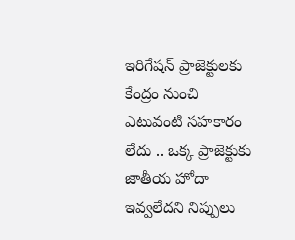ఇరిగేషన్ ప్రాజెక్టులకు కేంద్రం నుంచి ఎటువంటి సహకారం లేదు .. ఒక్క ప్రాజెక్టుకు జాతీయ హోదా ఇవ్వలేదని నిప్పులు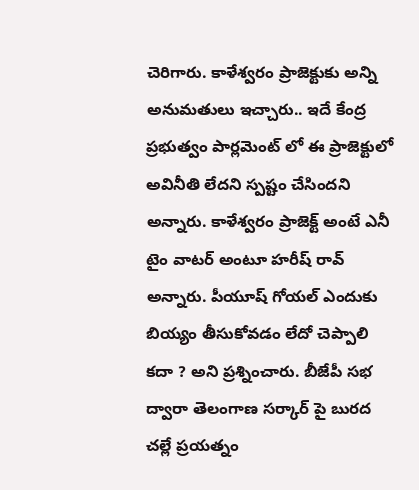చెరిగారు. కాళేశ్వరం ప్రాజెక్టుకు అన్ని అనుమతులు ఇచ్చారు.. ఇదే కేంద్ర ప్రభుత్వం పార్లమెంట్ లో ఈ ప్రాజెక్టులో అవినీతి లేదని స్పష్టం చేసిందని అన్నారు. కాళేశ్వరం ప్రాజెక్ట్ అంటే ఎనీ టైం వాటర్ అంటూ హరీష్ రావ్ అన్నారు. పీయూష్ గోయల్ ఎందుకు బియ్యం తీసుకోవడం లేదో చెప్పాలి కదా ? అని ప్రశ్నించారు. బీజేపీ సభ ద్వారా తెలంగాణ సర్కార్ పై బురద చల్లే ప్రయత్నం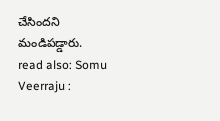చేసిందని మండిపడ్డారు.
read also: Somu Veerraju :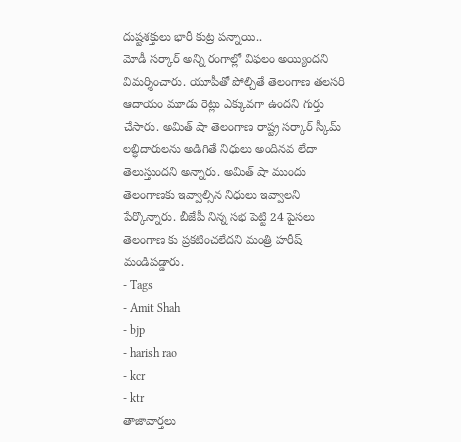దుష్టశక్తులు భారీ కుట్ర పన్నాయి..
మోడీ సర్కార్ అన్ని రంగాల్లో విఫలం అయ్యిందని విమర్శించారు. యూపీతో పోల్చితే తెలంగాణ తలసరి ఆదాయం మూడు రెట్లు ఎక్కువగా ఉందని గుర్తు చేసారు. అమిత్ షా తెలంగాణ రాష్ట్ర సర్కార్ స్కీమ్ లబ్ధిదారులను అడిగితే నిధులు అందినవ లేదా తెలుస్తుందని అన్నారు. అమిత్ షా ముందు తెలంగాణకు ఇవ్వాల్సిన నిధులు ఇవ్వాలని పేర్కొన్నారు. బీజేపీ నిన్న సభ పెట్టి 24 పైసలు తెలంగాణ కు ప్రకటించలేదని మంత్రి హరీష్ మండిపడ్డారు.
- Tags
- Amit Shah
- bjp
- harish rao
- kcr
- ktr
తాజావార్తలు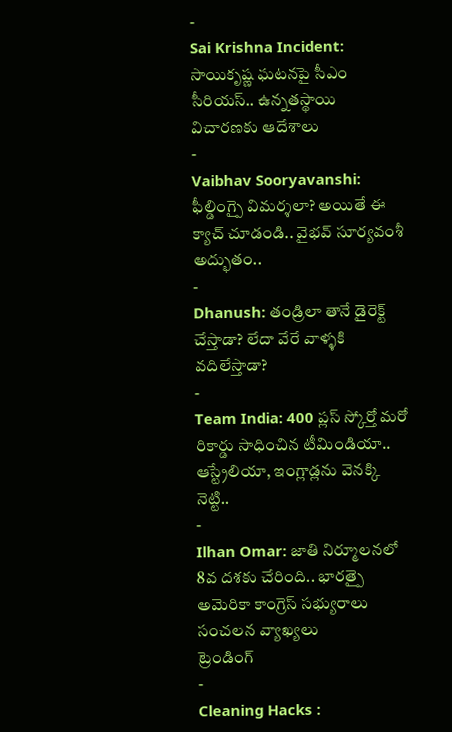-
Sai Krishna Incident: సాయికృష్ణ ఘటనపై సీఎం సీరియస్.. ఉన్నతస్థాయి విచారణకు ఆదేశాలు
-
Vaibhav Sooryavanshi: ఫీల్డింగ్పై విమర్శలా? అయితే ఈ క్యాచ్ చూడండి.. వైభవ్ సూర్యవంశీ అద్భుతం..
-
Dhanush: తండ్రిలా తానే డైరెక్ట్ చేస్తాడా? లేదా వేరే వాళ్ళకి వదిలేస్తాడా?
-
Team India: 400 ప్లస్ స్కోర్తో మరో రికార్డు సాధించిన టీమిండియా.. ఆస్ట్రేలియా, ఇంగ్లాడ్లను వెనక్కి నెట్టి..
-
Ilhan Omar: జాతి నిర్మూలనలో 8వ దశకు చేరింది.. భారత్పై అమెరికా కాంగ్రెస్ సభ్యురాలు సంచలన వ్యాఖ్యలు
ట్రెండింగ్
-
Cleaning Hacks :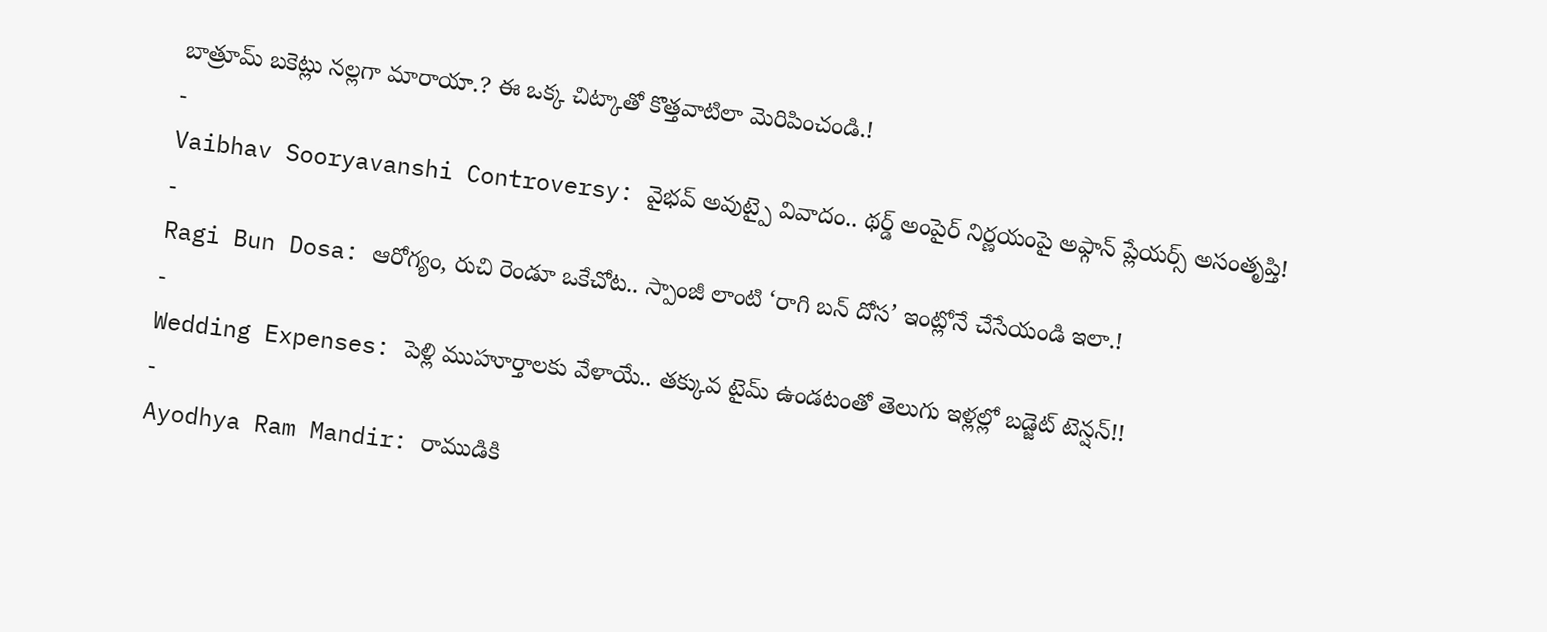బాత్రూమ్ బకెట్లు నల్లగా మారాయా.? ఈ ఒక్క చిట్కాతో కొత్తవాటిలా మెరిపించండి.!
-
Vaibhav Sooryavanshi Controversy: వైభవ్ అవుట్పై వివాదం.. థర్డ్ అంపైర్ నిర్ణయంపై అఫ్గాన్ ప్లేయర్స్ అసంతృప్తి!
-
Ragi Bun Dosa: ఆరోగ్యం, రుచి రెండూ ఒకేచోట.. స్పాంజీ లాంటి ‘రాగి బన్ దోస’ ఇంట్లోనే చేసేయండి ఇలా.!
-
Wedding Expenses: పెళ్లి ముహూర్తాలకు వేళాయే.. తక్కువ టైమ్ ఉండటంతో తెలుగు ఇళ్లల్లో బడ్జెట్ టెన్షన్!!
-
Ayodhya Ram Mandir: రాముడికి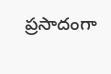ప్రసాదంగా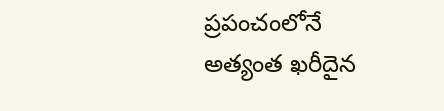ప్రపంచంలోనే అత్యంత ఖరీదైన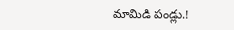మామిడి పండ్లు.!